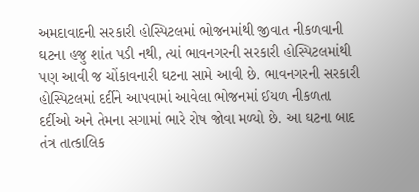અમદાવાદની સરકારી હોસ્પિટલમાં ભોજનમાંથી જીવાત નીકળવાની ઘટના હજુ શાંત પડી નથી, ત્યાં ભાવનગરની સરકારી હોસ્પિટલમાંથી પણ આવી જ ચોંકાવનારી ઘટના સામે આવી છે. ભાવનગરની સરકારી હોસ્પિટલમાં દર્દીને આપવામાં આવેલા ભોજનમાં ઈયળ નીકળતા દર્દીઓ અને તેમના સગામાં ભારે રોષ જોવા મળ્યો છે. આ ઘટના બાદ તંત્ર તાત્કાલિક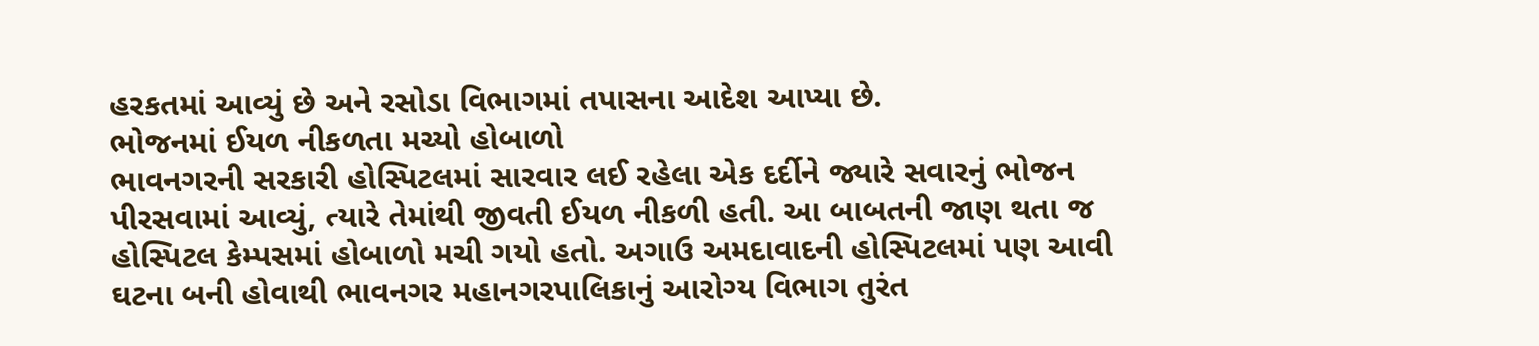હરકતમાં આવ્યું છે અને રસોડા વિભાગમાં તપાસના આદેશ આપ્યા છે.
ભોજનમાં ઈયળ નીકળતા મચ્યો હોબાળો
ભાવનગરની સરકારી હોસ્પિટલમાં સારવાર લઈ રહેલા એક દર્દીને જ્યારે સવારનું ભોજન પીરસવામાં આવ્યું, ત્યારે તેમાંથી જીવતી ઈયળ નીકળી હતી. આ બાબતની જાણ થતા જ હોસ્પિટલ કેમ્પસમાં હોબાળો મચી ગયો હતો. અગાઉ અમદાવાદની હોસ્પિટલમાં પણ આવી ઘટના બની હોવાથી ભાવનગર મહાનગરપાલિકાનું આરોગ્ય વિભાગ તુરંત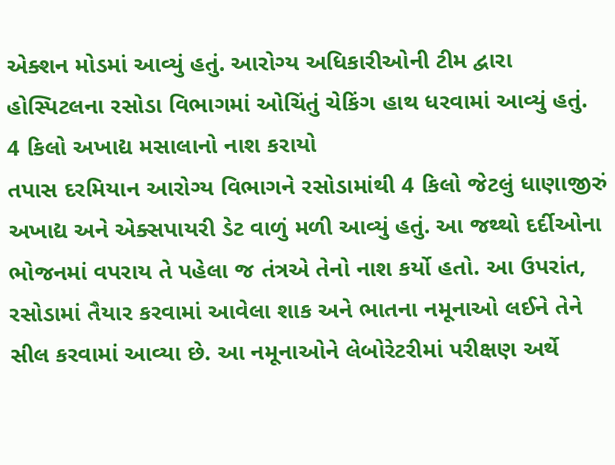એક્શન મોડમાં આવ્યું હતું. આરોગ્ય અધિકારીઓની ટીમ દ્વારા હોસ્પિટલના રસોડા વિભાગમાં ઓચિંતું ચેકિંગ હાથ ધરવામાં આવ્યું હતું.
4 કિલો અખાદ્ય મસાલાનો નાશ કરાયો
તપાસ દરમિયાન આરોગ્ય વિભાગને રસોડામાંથી 4 કિલો જેટલું ધાણાજીરું અખાદ્ય અને એક્સપાયરી ડેટ વાળું મળી આવ્યું હતું. આ જથ્થો દર્દીઓના ભોજનમાં વપરાય તે પહેલા જ તંત્રએ તેનો નાશ કર્યો હતો. આ ઉપરાંત, રસોડામાં તૈયાર કરવામાં આવેલા શાક અને ભાતના નમૂનાઓ લઈને તેને સીલ કરવામાં આવ્યા છે. આ નમૂનાઓને લેબોરેટરીમાં પરીક્ષણ અર્થે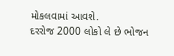મોકલવામાં આવશે.
દરરોજ 2000 લોકો લે છે ભોજન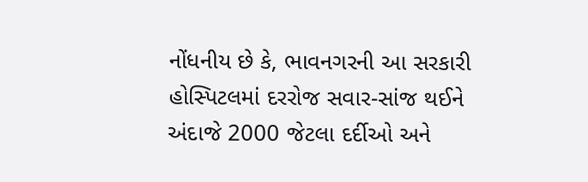નોંધનીય છે કે, ભાવનગરની આ સરકારી હોસ્પિટલમાં દરરોજ સવાર-સાંજ થઈને અંદાજે 2000 જેટલા દર્દીઓ અને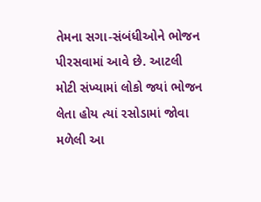તેમના સગા-સંબંધીઓને ભોજન પીરસવામાં આવે છે. આટલી મોટી સંખ્યામાં લોકો જ્યાં ભોજન લેતા હોય ત્યાં રસોડામાં જોવા મળેલી આ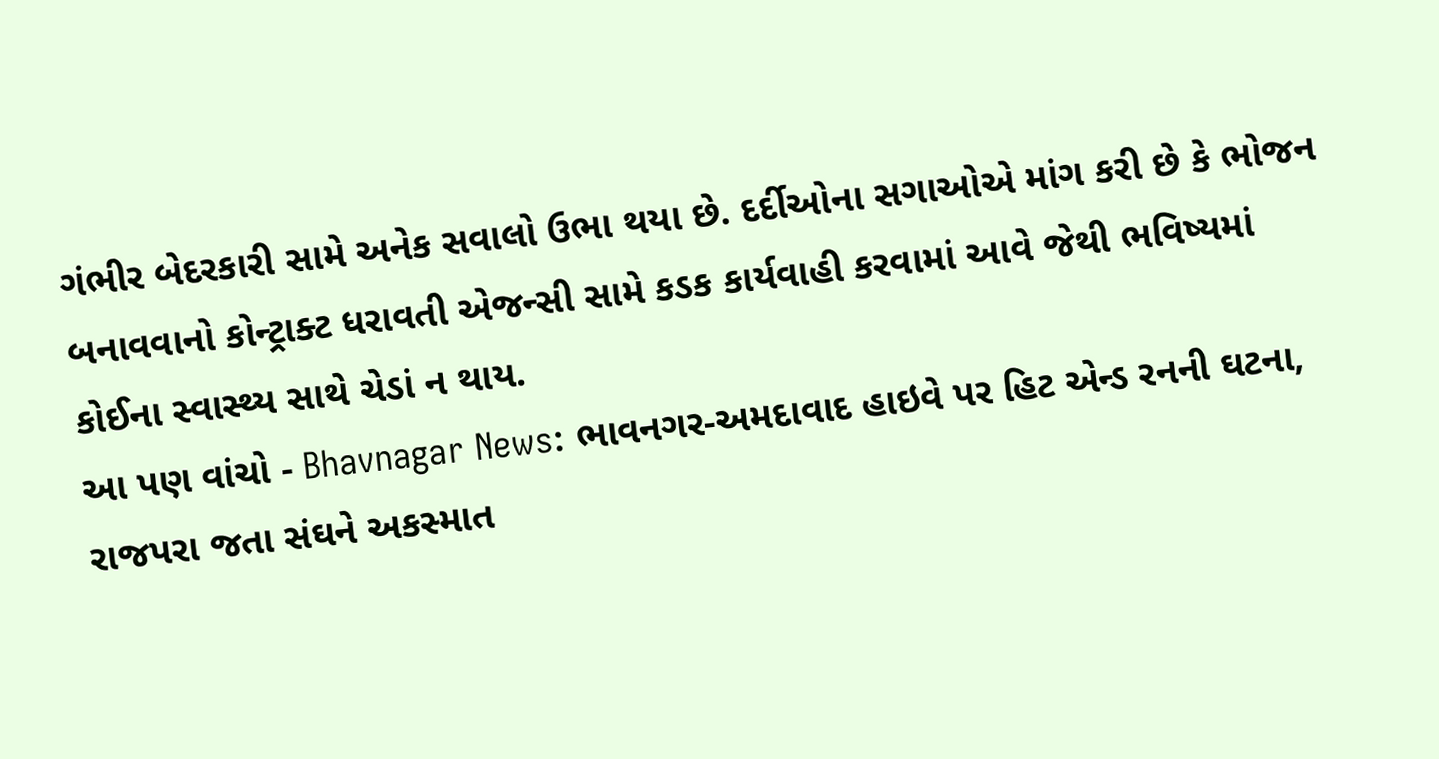ગંભીર બેદરકારી સામે અનેક સવાલો ઉભા થયા છે. દર્દીઓના સગાઓએ માંગ કરી છે કે ભોજન બનાવવાનો કોન્ટ્રાક્ટ ધરાવતી એજન્સી સામે કડક કાર્યવાહી કરવામાં આવે જેથી ભવિષ્યમાં કોઈના સ્વાસ્થ્ય સાથે ચેડાં ન થાય.
આ પણ વાંચો - Bhavnagar News: ભાવનગર-અમદાવાદ હાઇવે પર હિટ એન્ડ રનની ઘટના, રાજપરા જતા સંઘને અકસ્માત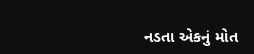નડતા એકનું મોત